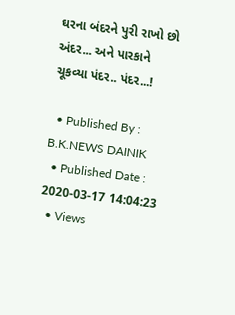ઘરના બંદરને પુરી રાખો છો અંદર... અને પારકાને ચૂકવ્યા પંદર.. પંદર...!

  • Published By : B.K.NEWS DAINIK
  • Published Date : 2020-03-17 14:04:23
  • Views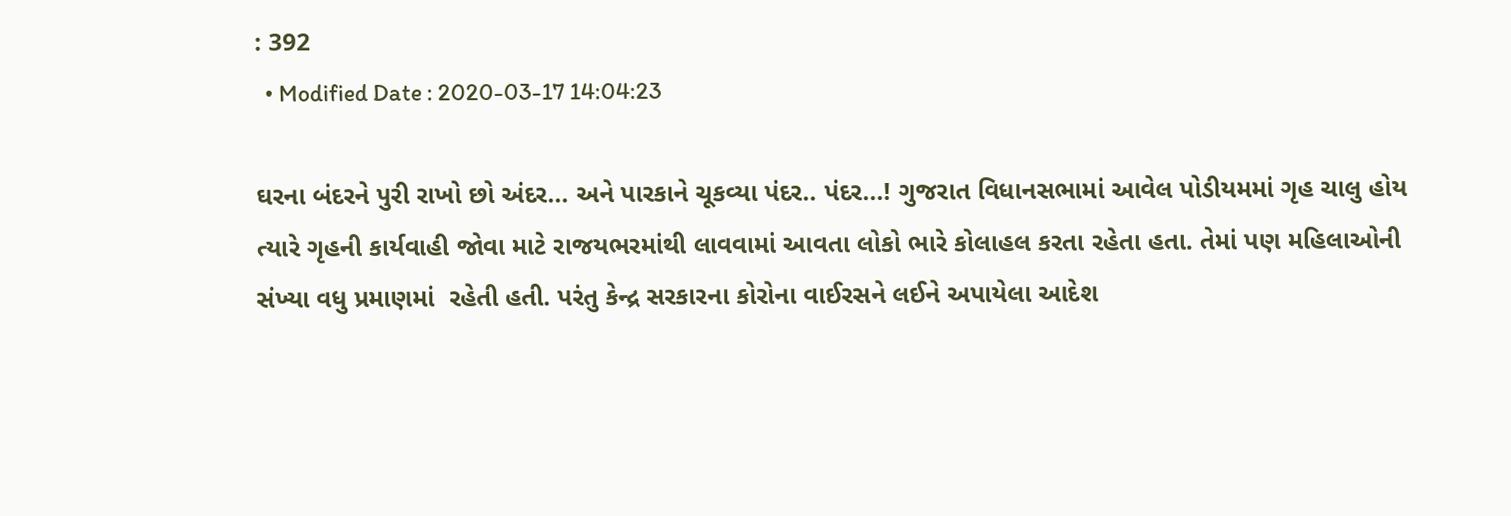: 392
  • Modified Date : 2020-03-17 14:04:23

ઘરના બંદરને પુરી રાખો છો અંદર... અને પારકાને ચૂકવ્યા પંદર.. પંદર...! ગુજરાત વિધાનસભામાં આવેલ પોડીયમમાં ગૃહ ચાલુ હોય ત્યારે ગૃહની કાર્યવાહી જોવા માટે રાજયભરમાંથી લાવવામાં આવતા લોકો ભારે કોલાહલ કરતા રહેતા હતા. તેમાં પણ મહિલાઓની સંખ્યા વધુ પ્રમાણમાં  રહેતી હતી. પરંતુ કેન્દ્ર સરકારના કોરોના વાઈરસને લઈને અપાયેલા આદેશ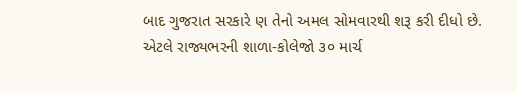બાદ ગુજરાત સરકારે ણ તેનો અમલ સોમવારથી શરૂ કરી દીધો છે. એટલે રાજ્યભરની શાળા-કોલેજો ૩૦ માર્ચ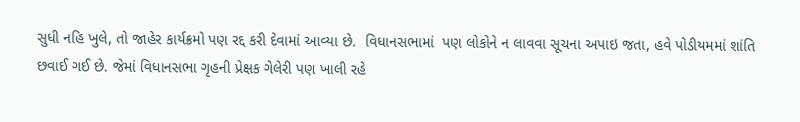સુધી નહિ ખુલે, તો જાહેર કાર્યક્રમો પણ રદ્દ કરી દેવામાં આવ્યા છે.  વિધાનસભામાં  પણ લોકોને ન લાવવા સૂચના અપાઇ જતા, હવે પોડીયમમાં શાંતિ છવાઈ ગઈ છે. જેમાં વિધાનસભા ગૃહની પ્રેક્ષક ગેલેરી પણ ખાલી રહે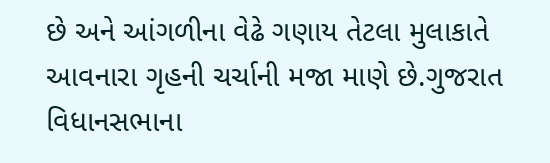છે અને આંગળીના વેઢે ગણાય તેટલા મુલાકાતે આવનારા ગૃહની ચર્ચાની મજા માણે છે.ગુજરાત વિધાનસભાના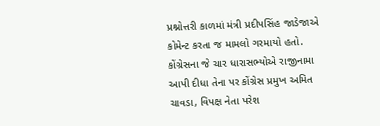પ્રશ્નોત્તરી કાળમાં મંત્રી પ્રદીપસિંહ જાડેજાએ કોમેન્ટ કરતા જ મામલો ગરમાયો હતો. કોંગ્રેસના જે ચાર ધારાસભ્યોએ રાજીનામા આપી દીધા તેના પર કોંગ્રેસ પ્રમુખ અમિત ચાવડા, વિપક્ષ નેતા પરેશ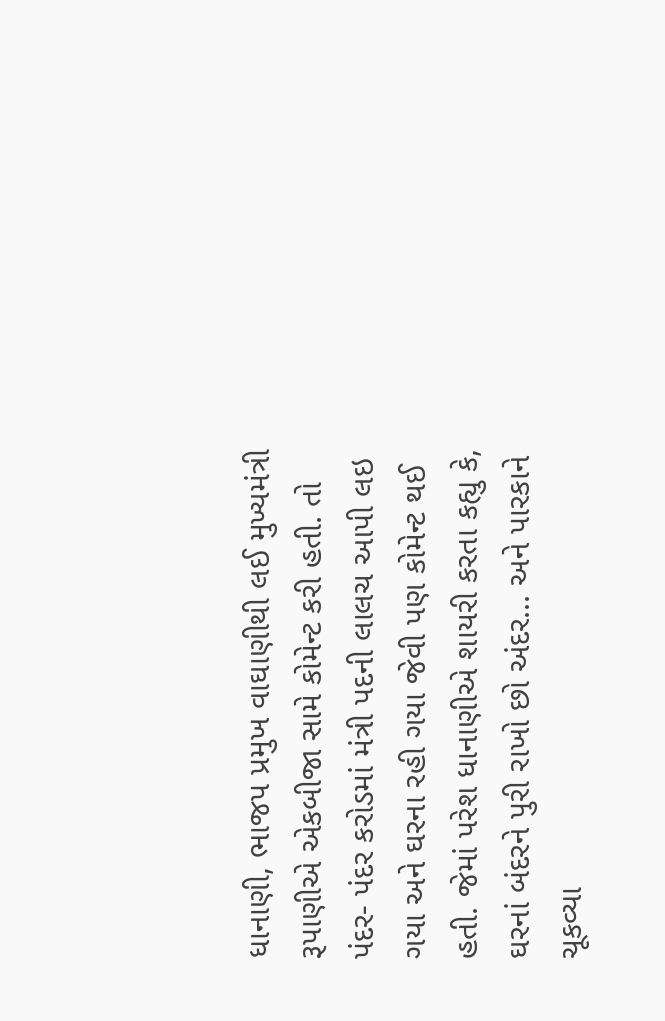ધાનાણી, ભાજપ પ્રમુખ વાઘાણીથી લઈ મુખ્યમંત્રી રૂપાણીએ એકબીજા સામે કોમેન્ટ કરી હતી. તો પંદર- પંદર કરોડમાં મંત્રી પદની લાલચ આપી લઇ ગયા અને ઘરના રહી ગયા જેવી પણ કોમેન્ટ થઈ હતી. જેમાં પરેશ ધાનાણીએ શાયરી કરતા કહ્યુ કે, ઘરનાં બંદરને પુરી રાખો છો અંદર... અને પારકાને ચૂકવ્યા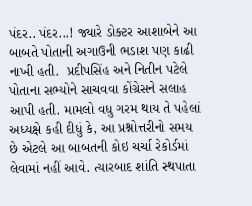પંદર.. પંદર...! જ્યારે ડોક્ટર આશાબેને આ બાબતે પોતાની અગાઉની ભડાશ પણ કાઢી નાખી હતી.  પ્રદીપસિંહ અને નિતીન પટેલે પોતાના સભ્યોને સાચવવા કોંગ્રેસને સલાહ આપી હતી. મામલો વધુ ગરમ થાય તે પહેલાં અધ્યક્ષે કહી દીધું કે, આ પ્રશ્નોત્તરીનો સમય છે એટલે આ બાબતની કોઇ ચર્ચા રેકોર્ડમાં લેવામાં નહીં આવે. ત્યારબાદ શાંતિ સ્થપાતા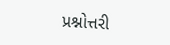પ્રશ્નોત્તરી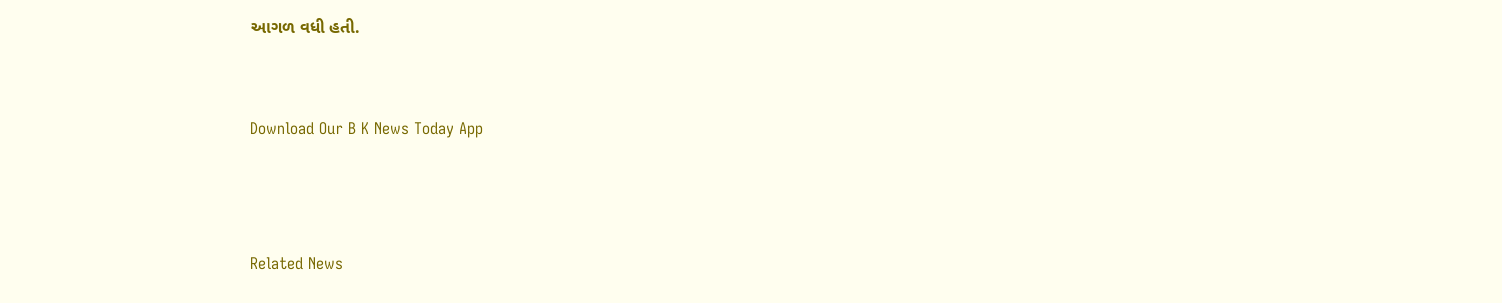આગળ વધી હતી.


Download Our B K News Today App



Related News